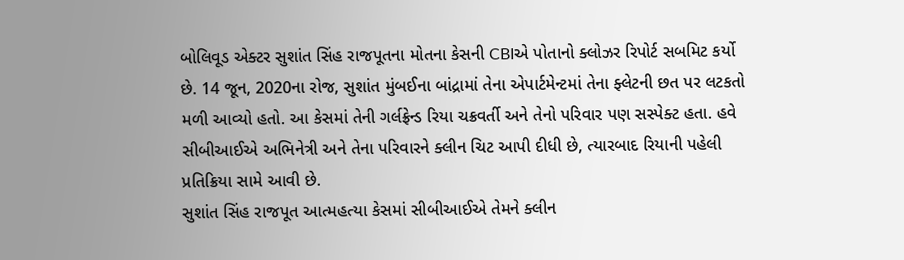બોલિવૂડ એક્ટર સુશાંત સિંહ રાજપૂતના મોતના કેસની CBIએ પોતાનો ક્લોઝર રિપોર્ટ સબમિટ કર્યો છે. 14 જૂન, 2020ના રોજ, સુશાંત મુંબઈના બાંદ્રામાં તેના એપાર્ટમેન્ટમાં તેના ફ્લેટની છત પર લટકતો મળી આવ્યો હતો. આ કેસમાં તેની ગર્લફ્રેન્ડ રિયા ચક્રવર્તી અને તેનો પરિવાર પણ સસ્પેક્ટ હતા. હવે સીબીઆઈએ અભિનેત્રી અને તેના પરિવારને ક્લીન ચિટ આપી દીધી છે, ત્યારબાદ રિયાની પહેલી પ્રતિક્રિયા સામે આવી છે.
સુશાંત સિંહ રાજપૂત આત્મહત્યા કેસમાં સીબીઆઈએ તેમને ક્લીન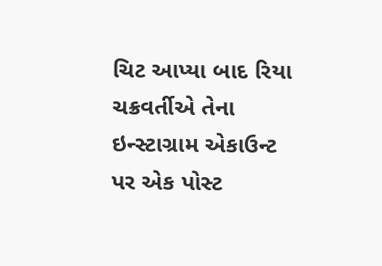ચિટ આપ્યા બાદ રિયા ચક્રવર્તીએ તેના ઇન્સ્ટાગ્રામ એકાઉન્ટ પર એક પોસ્ટ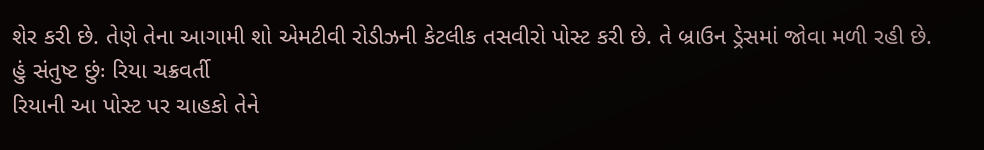શેર કરી છે. તેણે તેના આગામી શો એમટીવી રોડીઝની કેટલીક તસવીરો પોસ્ટ કરી છે. તે બ્રાઉન ડ્રેસમાં જોવા મળી રહી છે.
હું સંતુષ્ટ છુંઃ રિયા ચક્રવર્તી
રિયાની આ પોસ્ટ પર ચાહકો તેને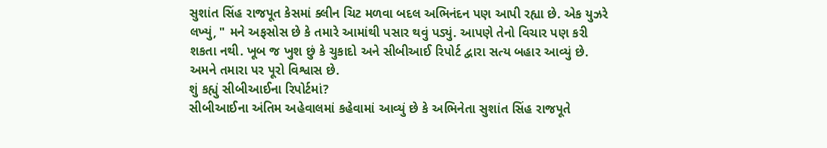સુશાંત સિંહ રાજપૂત કેસમાં ક્લીન ચિટ મળવા બદલ અભિનંદન પણ આપી રહ્યા છે. એક યુઝરે લખ્યું, " મને અફસોસ છે કે તમારે આમાંથી પસાર થવું પડ્યું. આપણે તેનો વિચાર પણ કરી શકતા નથી. ખૂબ જ ખુશ છું કે ચુકાદો અને સીબીઆઈ રિપોર્ટ દ્વારા સત્ય બહાર આવ્યું છે. અમને તમારા પર પૂરો વિશ્વાસ છે.
શું કહ્યું સીબીઆઈના રિપોર્ટમાં?
સીબીઆઈના અંતિમ અહેવાલમાં કહેવામાં આવ્યું છે કે અભિનેતા સુશાંત સિંહ રાજપૂતે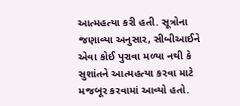આત્મહત્યા કરી હતી. સૂત્રોના જણાવ્યા અનુસાર, સીબીઆઈને એવા કોઈ પુરાવા મળ્યા નથી કે સુશાંતને આત્મહત્યા કરવા માટે મજબૂર કરવામાં આવ્યો હતો.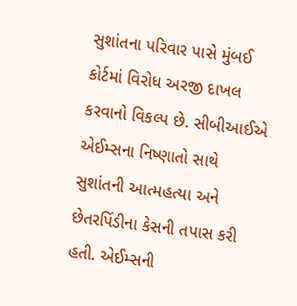સુશાંતના પરિવાર પાસે મુંબઈ કોર્ટમાં વિરોધ અરજી દાખલ કરવાનો વિકલ્પ છે. સીબીઆઈએ એઈમ્સના નિષ્ણાતો સાથે સુશાંતની આત્મહત્યા અને છેતરપિંડીના કેસની તપાસ કરી હતી. એઈમ્સની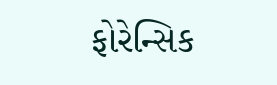ફોરેન્સિક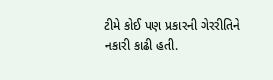ટીમે કોઈ પણ પ્રકારની ગેરરીતિને નકારી કાઢી હતી.